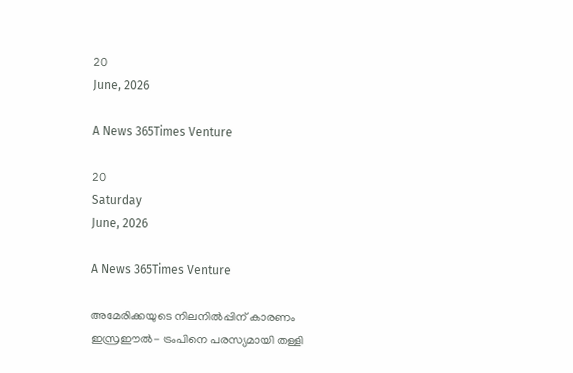20
June, 2026

A News 365Times Venture

20
Saturday
June, 2026

A News 365Times Venture

അമേരിക്കയുടെ നിലനില്‍പ്പിന് കാരണം ഇസ്രഈല്‍- ട്രംപിനെ പരസ്യമായി തള്ളി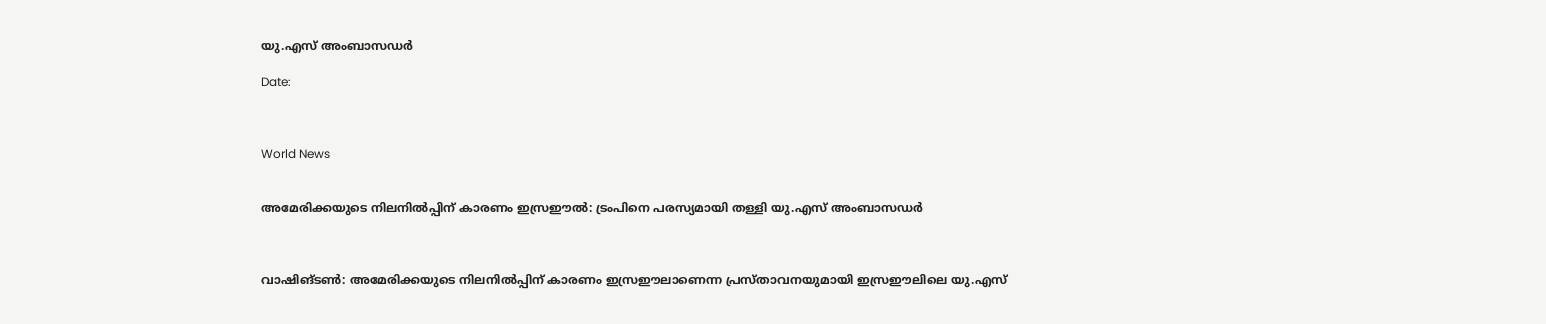യു.എസ് അംബാസഡര്‍

Date:



World News


അമേരിക്കയുടെ നിലനില്‍പ്പിന് കാരണം ഇസ്രഈല്‍: ട്രംപിനെ പരസ്യമായി തള്ളി യു.എസ് അംബാസഡര്‍



വാഷിങ്ടണ്‍: അമേരിക്കയുടെ നിലനില്‍പ്പിന് കാരണം ഇസ്രഈലാണെന്ന പ്രസ്താവനയുമായി ഇസ്രഈലിലെ യു.എസ്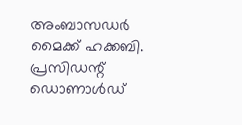അംബാസഡര്‍ മൈക്ക് ഹക്കബി. പ്രസിഡന്റ് ഡൊണാള്‍ഡ്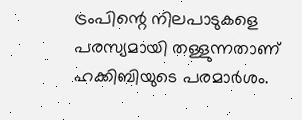ട്രംപിന്റെ നിലപാടുകളെ പരസ്യമായി തള്ളുന്നതാണ് ഹക്കിബിയുടെ പരമാര്‍ശം.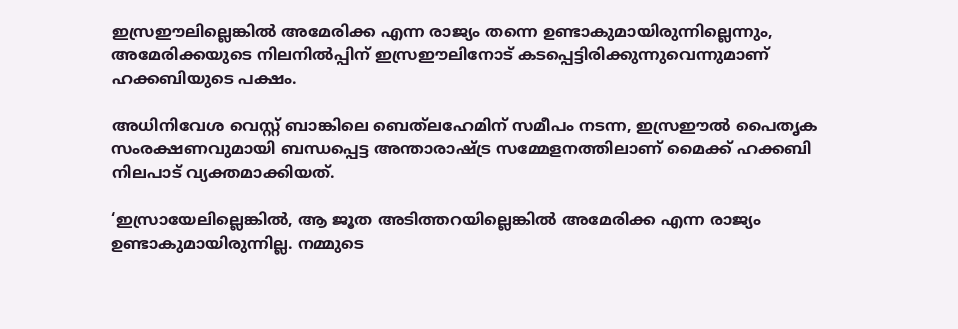ഇസ്രഈലില്ലെങ്കില്‍ അമേരിക്ക എന്ന രാജ്യം തന്നെ ഉണ്ടാകുമായിരുന്നില്ലെന്നും, അമേരിക്കയുടെ നിലനില്‍പ്പിന് ഇസ്രഈലിനോട് കടപ്പെട്ടിരിക്കുന്നുവെന്നുമാണ് ഹക്കബിയുടെ പക്ഷം.

അധിനിവേശ വെസ്റ്റ് ബാങ്കിലെ ബെത്‌ലഹേമിന് സമീപം നടന്ന, ഇസ്രഈല്‍ പൈതൃക സംരക്ഷണവുമായി ബന്ധപ്പെട്ട അന്താരാഷ്ട്ര സമ്മേളനത്തിലാണ് മൈക്ക് ഹക്കബി നിലപാട് വ്യക്തമാക്കിയത്.

‘ഇസ്രായേലില്ലെങ്കില്‍, ആ ജൂത അടിത്തറയില്ലെങ്കില്‍ അമേരിക്ക എന്ന രാജ്യം ഉണ്ടാകുമായിരുന്നില്ല. നമ്മുടെ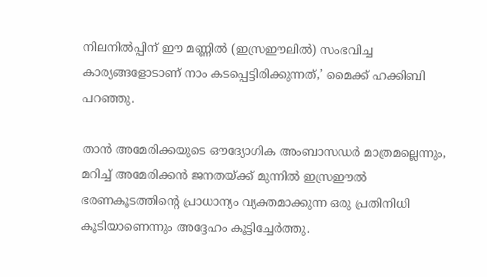നിലനില്‍പ്പിന് ഈ മണ്ണില്‍ (ഇസ്രഈലില്‍) സംഭവിച്ച കാര്യങ്ങളോടാണ് നാം കടപ്പെട്ടിരിക്കുന്നത്,’ മൈക്ക് ഹക്കിബി പറഞ്ഞു.

താന്‍ അമേരിക്കയുടെ ഔദ്യോഗിക അംബാസഡര്‍ മാത്രമല്ലെന്നും, മറിച്ച് അമേരിക്കന്‍ ജനതയ്ക്ക് മുന്നില്‍ ഇസ്രഈല്‍ ഭരണകൂടത്തിന്റെ പ്രാധാന്യം വ്യക്തമാക്കുന്ന ഒരു പ്രതിനിധി കൂടിയാണെന്നും അദ്ദേഹം കൂട്ടിച്ചേര്‍ത്തു.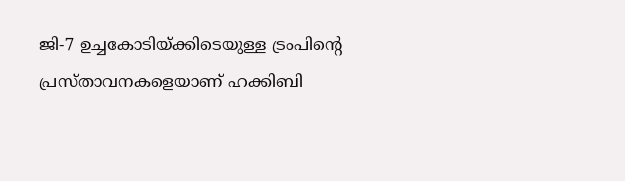ജി-7 ഉച്ചകോടിയ്ക്കിടെയുള്ള ട്രംപിന്റെ പ്രസ്താവനകളെയാണ് ഹക്കിബി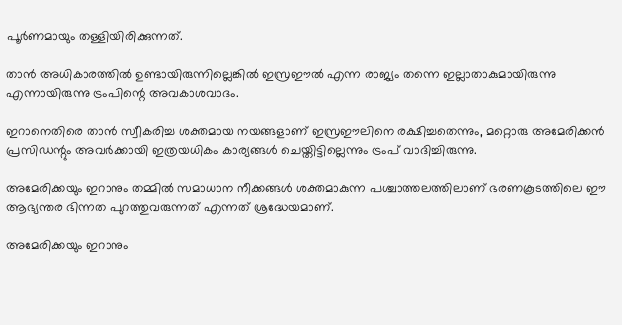പൂര്‍ണമായും തള്ളിയിരിക്കുന്നത്.

താന്‍ അധികാരത്തില്‍ ഉണ്ടായിരുന്നില്ലെങ്കില്‍ ഇസ്രഈല്‍ എന്ന രാജ്യം തന്നെ ഇല്ലാതാകുമായിരുന്നു എന്നായിരുന്നു ട്രംപിന്റെ അവകാശവാദം.

ഇറാനെതിരെ താന്‍ സ്വീകരിച്ച ശക്തമായ നയങ്ങളാണ് ഇസ്രഈലിനെ രക്ഷിച്ചതെന്നും, മറ്റൊരു അമേരിക്കന്‍ പ്രസിഡന്റും അവര്‍ക്കായി ഇത്രയധികം കാര്യങ്ങള്‍ ചെയ്തിട്ടില്ലെന്നും ട്രംപ് വാദിച്ചിരുന്നു.

അമേരിക്കയും ഇറാനും തമ്മില്‍ സമാധാന നീക്കങ്ങള്‍ ശക്തമാകുന്ന പശ്ചാത്തലത്തിലാണ് ഭരണകൂടത്തിലെ ഈ ആഭ്യന്തര ഭിന്നത പുറത്തുവരുന്നത് എന്നത് ശ്രദ്ധേയമാണ്.

അമേരിക്കയും ഇറാനും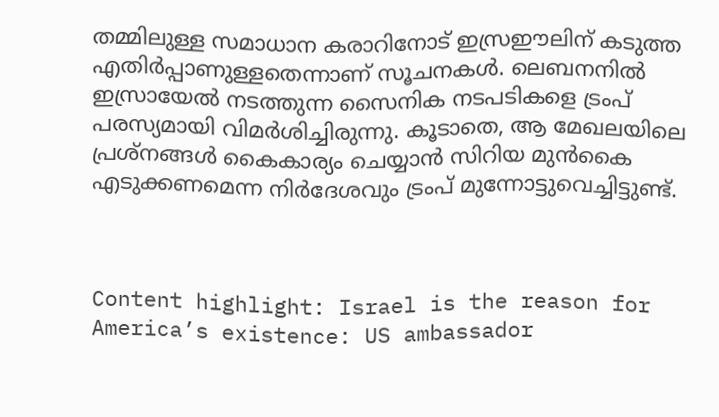തമ്മിലുള്ള സമാധാന കരാറിനോട് ഇസ്രഈലിന് കടുത്ത എതിര്‍പ്പാണുള്ളതെന്നാണ് സൂചനകള്‍. ലെബനനില്‍ ഇസ്രായേല്‍ നടത്തുന്ന സൈനിക നടപടികളെ ട്രംപ് പരസ്യമായി വിമര്‍ശിച്ചിരുന്നു. കൂടാതെ, ആ മേഖലയിലെ പ്രശ്‌നങ്ങള്‍ കൈകാര്യം ചെയ്യാന്‍ സിറിയ മുന്‍കൈ എടുക്കണമെന്ന നിര്‍ദേശവും ട്രംപ് മുന്നോട്ടുവെച്ചിട്ടുണ്ട്.



Content highlight: Israel is the reason for America’s existence: US ambassador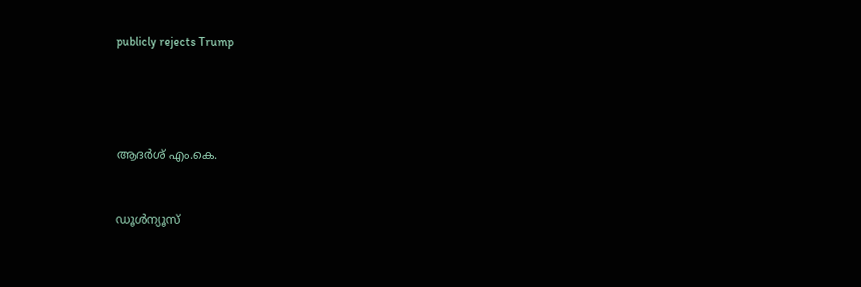publicly rejects Trump






ആദര്‍ശ് എം.കെ.



ഡൂള്‍ന്യൂസ്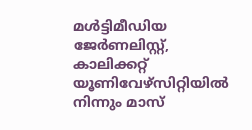മള്‍ട്ടിമീഡിയ ജേര്‍ണലിസ്റ്റ്, കാലിക്കറ്റ് യൂണിവേഴ്സിറ്റിയില്‍ നിന്നും മാസ്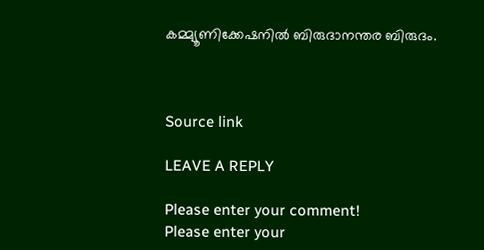കമ്മ്യൂണിക്കേഷനില്‍ ബിരുദാനന്തര ബിരുദം.



Source link

LEAVE A REPLY

Please enter your comment!
Please enter your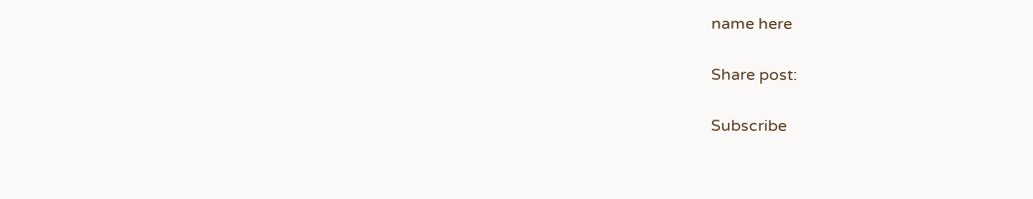name here

Share post:

Subscribe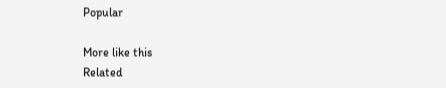Popular

More like this
Related